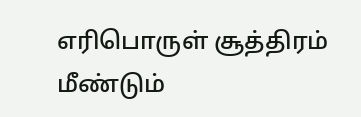எரிபொருள் சூத்திரம் மீண்டும்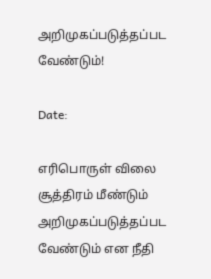அறிமுகப்படுத்தப்பட வேண்டும்!

Date:

எரிபொருள் விலை சூத்திரம் மீண்டும் அறிமுகப்படுத்தப்பட வேண்டும் என நீதி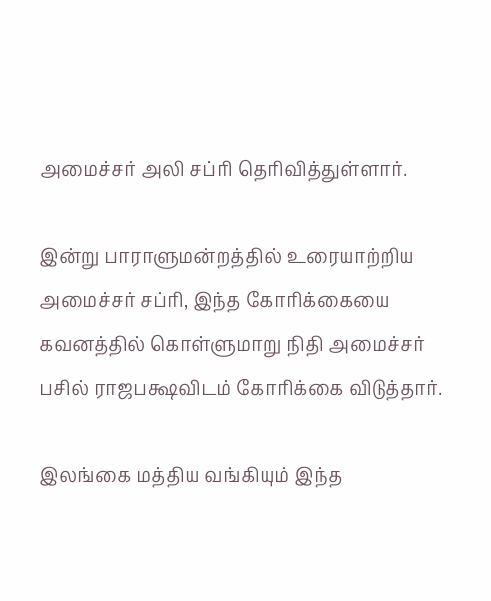அமைச்சர் அலி சப்ரி தெரிவித்துள்ளார்.

இன்று பாராளுமன்றத்தில் உரையாற்றிய அமைச்சர் சப்ரி, இந்த கோரிக்கையை கவனத்தில் கொள்ளுமாறு நிதி அமைச்சர் பசில் ராஜபக்ஷவிடம் கோரிக்கை விடுத்தார்.

இலங்கை மத்திய வங்கியும் இந்த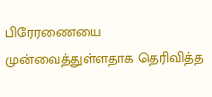பிரேரணையை முன்வைத்துள்ளதாக தெரிவித்த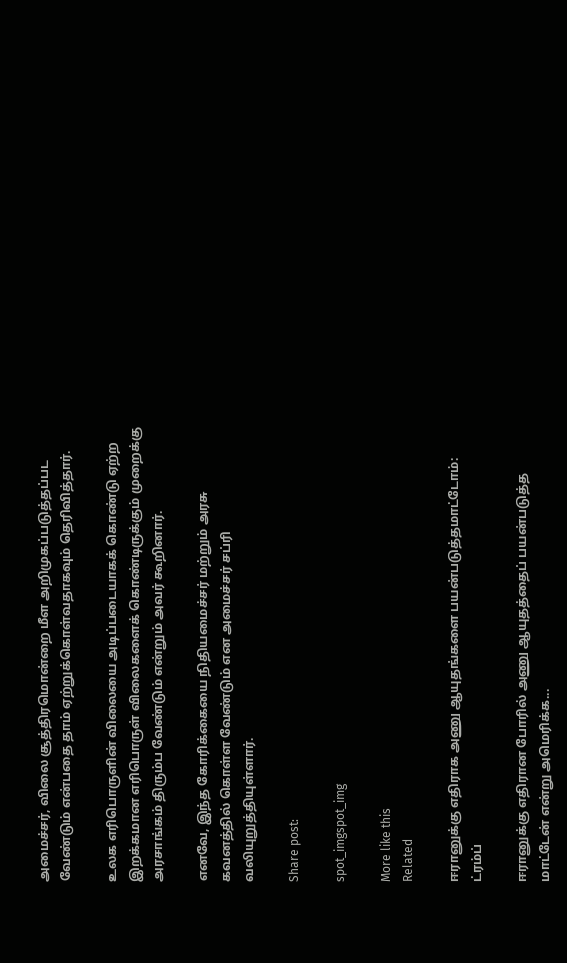அமைச்சர், விலை சூத்திரமொன்றை மீள அறிமுகப்படுத்தப்பட வேண்டும் என்பதை தாம் ஏற்றுக்கொள்வதாகவும் தெரிவித்தார்.

உலக எரிபொருளின் விலையை அடிப்படையாகக் கொண்டு ஏற்ற இறக்கமான எரிபொருள் விலைகளைக் கொண்டிருக்கும் முறைக்கு அரசாங்கம் திரும்ப வேண்டும் என்றும் அவர் கூறினார்.

எனவே, இந்த கோரிக்கையை நிதியமைச்சர் மற்றும் அரசு கவனத்தில் கொள்ள வேண்டும் என அமைச்சர் சப்ரி வலியுறுத்தியுள்ளார்.

Share post:

spot_imgspot_img

More like this
Related

ஈரானுக்கு எதிராக அணு ஆயுதங்களை பயன்படுத்தமாட்டோம்: ட்ரம்ப்

ஈரானுக்கு எதிரான போரில் அணு ஆயுதத்தைப் பயன்படுத்த மாட்டேன் என்று அமெரிக்க...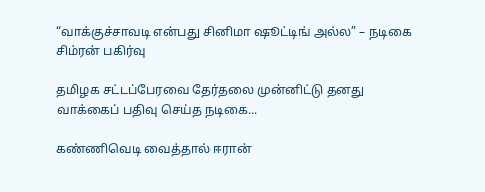“வாக்குச்சாவடி என்பது சினிமா ஷூட்டிங் அல்ல” – நடிகை சிம்ரன் பகிர்வு

தமிழக சட்டப்பேரவை தேர்தலை முன்னிட்டு தனது வாக்கைப் பதிவு செய்த நடிகை...

கண்ணிவெடி வைத்தால் ஈரான்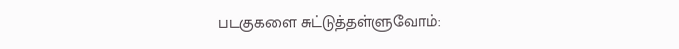படகுகளை சுட்டுத்தள்ளுவோம்: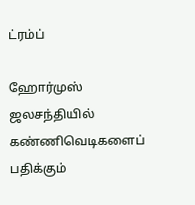ட்ரம்ப்

ஹோர்முஸ் ஜலசந்தியில் கண்ணிவெடிகளைப் பதிக்கும்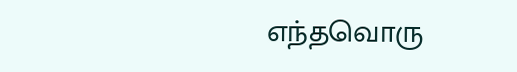எந்தவொரு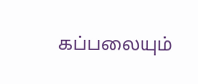கப்பலையும்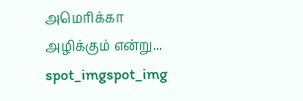அமெரிக்கா அழிக்கும் என்று...
spot_imgspot_img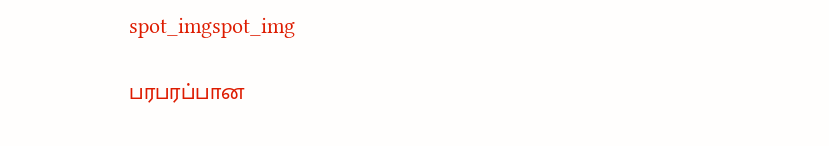spot_imgspot_img

பரபரப்பான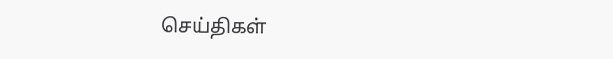செய்திகள்